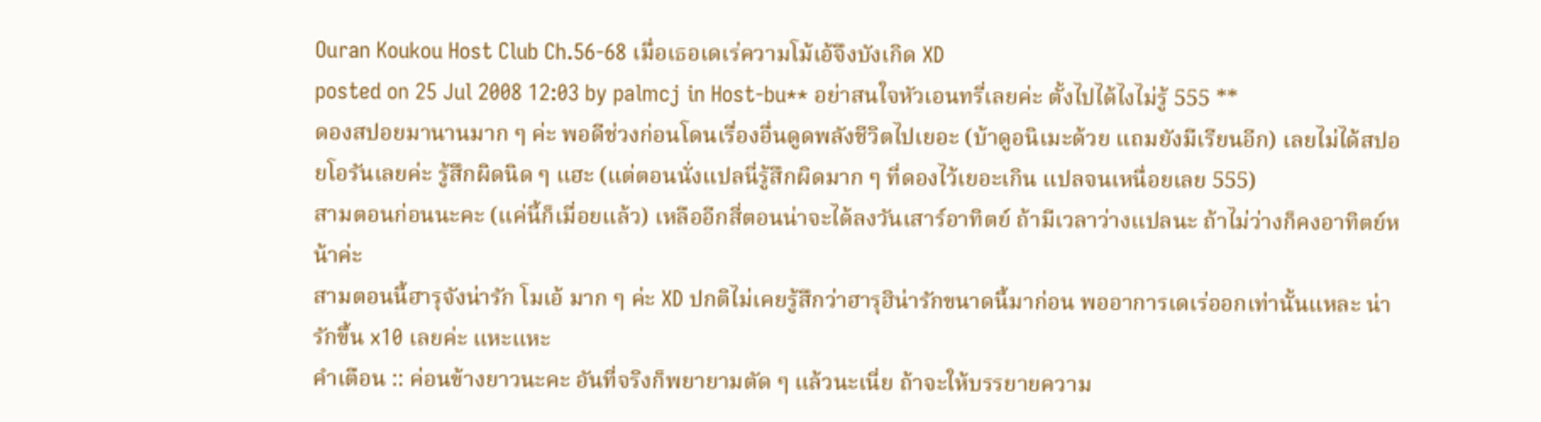Ouran Koukou Host Club Ch.56-68 เมื่อเธอเดเร่ความโม้เอ้จึงบังเกิด XD
posted on 25 Jul 2008 12:03 by palmcj in Host-bu** อย่าสนใจหัวเอนทรี่เลยค่ะ ตั้งไปได้ไงไม่รู้ 555 **
ดองสปอยมานานมาก ๆ ค่ะ พอดีช่วงก่อนโดนเรื่องอื่นดูดพลังชีวิตไปเยอะ (บ้าดูอนิเมะด้วย แถมยังมีเรียนอีก) เลยไม่ได้สปอยโอรันเลยค่ะ รู้สึกผิดนิด ๆ แฮะ (แต่ตอนนั่งแปลนี่รู้สึกผิดมาก ๆ ที่ดองไว้เยอะเกิน แปลจนเหนื่อยเลย 555)
สามตอนก่อนนะคะ (แค่นี้ก็เมื่อยแล้ว) เหลืออีกสี่ตอนน่าจะได้ลงวันเสาร์อาทิตย์ ถ้ามีเวลาว่างแปลนะ ถ้าไม่ว่างก็คงอาทิตย์หน้าค่ะ
สามตอนนี้ฮารุจังน่ารัก โมเอ้ มาก ๆ ค่ะ XD ปกติไม่เคยรู้สึกว่าฮารุฮิน่ารักขนาดนี้มาก่อน พออาการเดเร่ออกเท่านั้นแหละ น่ารักขึ้น x10 เลยค่ะ แหะแหะ
คำเตือน :: ค่อนข้างยาวนะคะ อันที่จริงก็พยายามตัด ๆ แล้วนะเนี่ย ถ้าจะให้บรรยายความ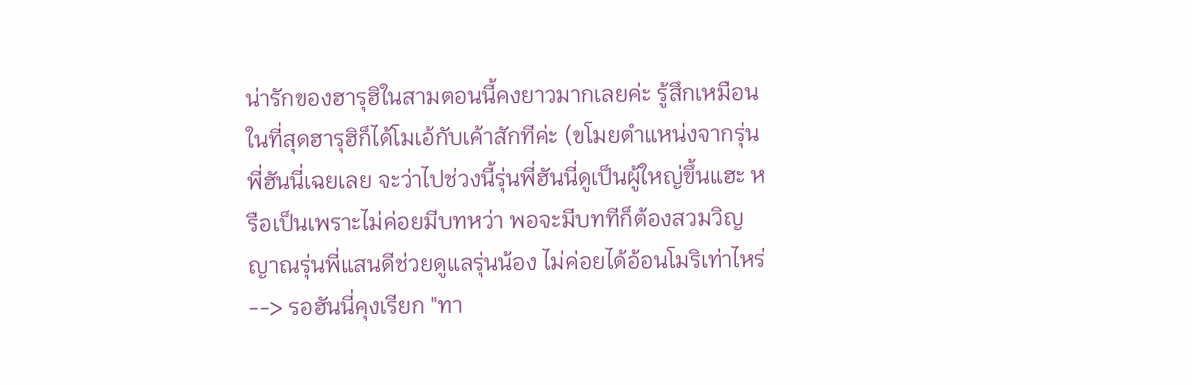น่ารักของฮารุฮิในสามตอนนี้คงยาวมากเลยค่ะ รู้สึกเหมือนในที่สุดฮารุฮิก็ได้โมเอ้กับเค้าสักทีค่ะ (ขโมยตำแหน่งจากรุ่นพี่ฮันนี่เฉยเลย จะว่าไปช่วงนี้รุ่นพี่ฮันนี่ดูเป็นผู้ใหญ่ขึ้นแฮะ หรือเป็นเพราะไม่ค่อยมีบทหว่า พอจะมีบททีก็ต้องสวมวิญญาณรุ่นพี่แสนดีช่วยดูแลรุ่นน้อง ไม่ค่อยได้อ้อนโมริเท่าไหร่ --> รอฮันนี่คุงเรียก "ทา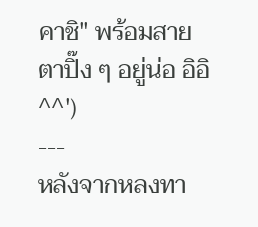คาชิ" พร้อมสายตาปิ๊ง ๆ อยู่น่อ อิอิ ^^')
---
หลังจากหลงทา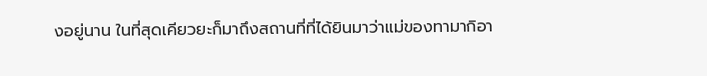งอยู่นาน ในที่สุดเคียวยะก็มาถึงสถานที่ที่ได้ยินมาว่าแม่ของทามากิอา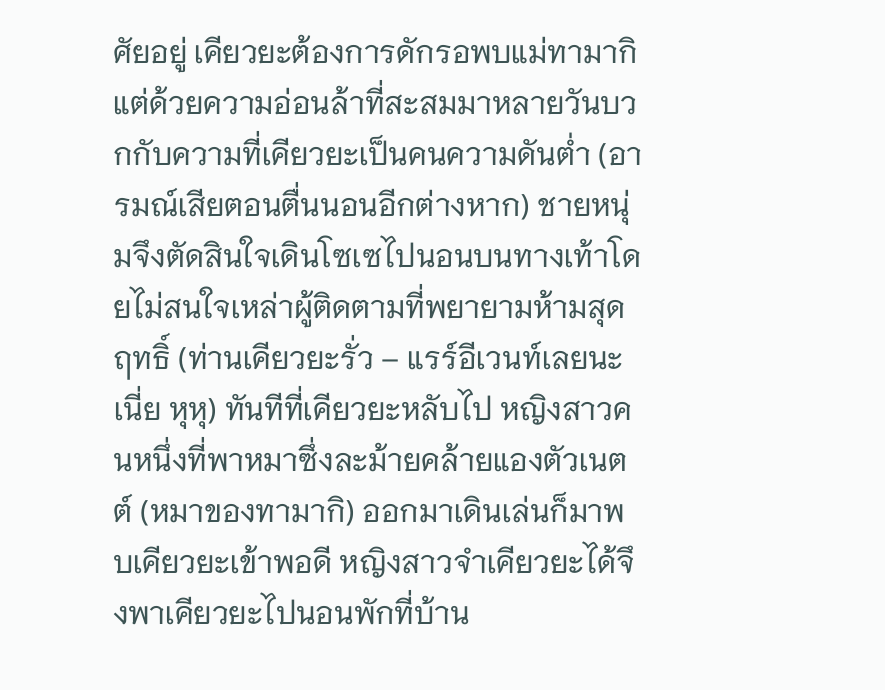ศัยอยู่ เคียวยะต้องการดักรอพบแม่ทามากิ แต่ด้วยความอ่อนล้าที่สะสมมาหลายวันบวกกับความที่เคียวยะเป็นคนความดันต่ำ (อารมณ์เสียตอนตื่นนอนอีกต่างหาก) ชายหนุ่มจึงตัดสินใจเดินโซเซไปนอนบนทางเท้าโดยไม่สนใจเหล่าผู้ติดตามที่พยายามห้ามสุดฤทธิ์ (ท่านเคียวยะรั่ว – แรร์อีเวนท์เลยนะเนี่ย หุหุ) ทันทีที่เคียวยะหลับไป หญิงสาวคนหนึ่งที่พาหมาซึ่งละม้ายคล้ายแองตัวเนตต์ (หมาของทามากิ) ออกมาเดินเล่นก็มาพบเคียวยะเข้าพอดี หญิงสาวจำเคียวยะได้จึงพาเคียวยะไปนอนพักที่บ้าน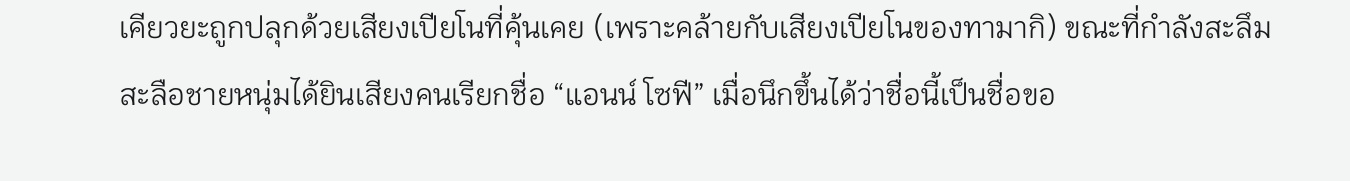เคียวยะถูกปลุกด้วยเสียงเปียโนที่คุ้นเคย (เพราะคล้ายกับเสียงเปียโนของทามากิ) ขณะที่กำลังสะลึมสะลือชายหนุ่มได้ยินเสียงคนเรียกชื่อ “แอนน์ โซฟี” เมื่อนึกขึ้นได้ว่าชื่อนี้เป็นชื่อขอ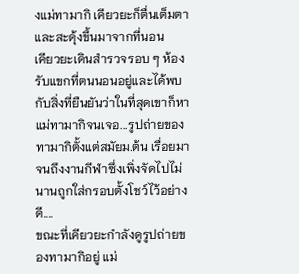งแม่ทามากิ เคียวยะก็ตื่นเต็มตาและสะดุ้งขึ้นมาจากที่นอน
เคียวยะเดินสำรวจรอบ ๆ ห้องรับแขกที่ตนนอนอยู่และได้พบกับสิ่งที่ยืนยันว่าในที่สุดเขาก็หาแม่ทามากิจนเจอ...รูปถ่ายของทามากิตั้งแต่สมัยม.ต้น เรื่อยมาจนถึงงานกีฬาซึ่งเพิ่งจัดไปไม่นานถูกใส่กรอบตั้งโชว์ไว้อย่างดี....
ขณะที่เคียวยะกำลังดูรูปถ่ายของทามากิอยู่ แม่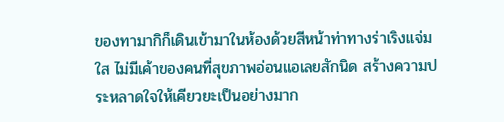ของทามากิก็เดินเข้ามาในห้องด้วยสีหน้าท่าทางร่าเริงแจ่มใส ไม่มีเค้าของคนที่สุขภาพอ่อนแอเลยสักนิด สร้างความประหลาดใจให้เคียวยะเป็นอย่างมาก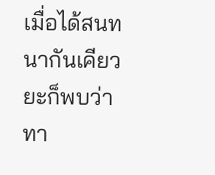เมื่อได้สนทนากันเคียวยะก็พบว่าทา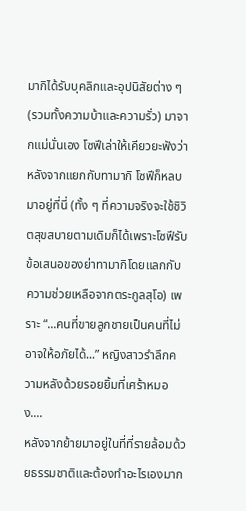มากิได้รับบุคลิกและอุปนิสัยต่าง ๆ (รวมทั้งความบ้าและความรั่ว) มาจากแม่นั่นเอง โซฟีเล่าให้เคียวยะฟังว่าหลังจากแยกกับทามากิ โซฟีก็หลบมาอยู่ที่นี่ (ทั้ง ๆ ที่ความจริงจะใช้ชิวิตสุขสบายตามเดิมก็ได้เพราะโซฟีรับข้อเสนอของย่าทามากิโดยแลกกับความช่วยเหลือจากตระกูลสุโอ) เพราะ “...คนที่ขายลูกชายเป็นคนที่ไม่อาจให้อภัยได้...” หญิงสาวรำลึกความหลังด้วยรอยยิ้มที่เศร้าหมอง....
หลังจากย้ายมาอยู่ในที่ที่รายล้อมด้วยธรรมชาติและต้องทำอะไรเองมาก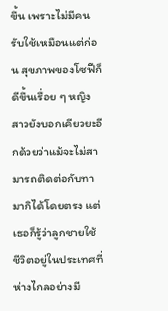ขึ้น เพราะไม่มีคนรับใช้เหมือนแต่ก่อน สุขภาพของโซฟีก็ดีขึ้นเรื่อย ๆ หญิงสาวยังบอกเคียวยะอีกด้วยว่าแม้จะไม่สามารถติดต่อกับทามากิได้โดยตรง แต่เธอก็รู้ว่าลูกชายใช้ชีวิตอยู่ในประเทศที่ห่างไกลอย่างมี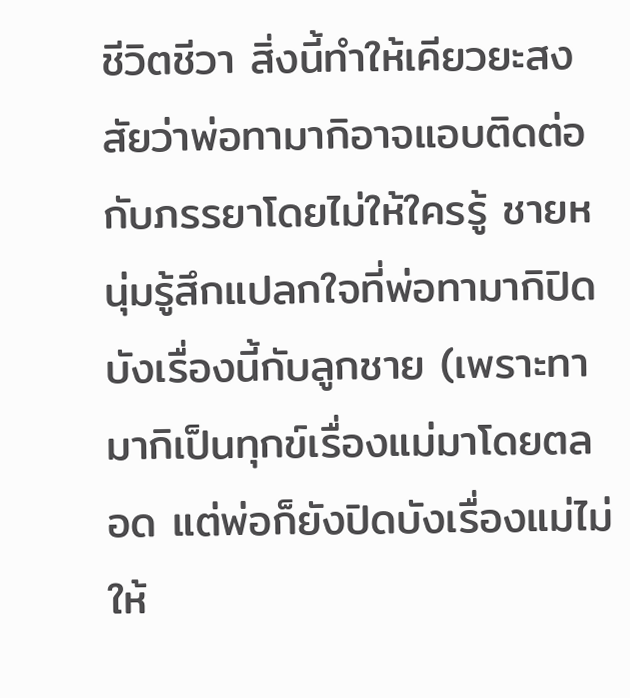ชีวิตชีวา สิ่งนี้ทำให้เคียวยะสงสัยว่าพ่อทามากิอาจแอบติดต่อกับภรรยาโดยไม่ให้ใครรู้ ชายหนุ่มรู้สึกแปลกใจที่พ่อทามากิปิดบังเรื่องนี้กับลูกชาย (เพราะทามากิเป็นทุกข์เรื่องแม่มาโดยตลอด แต่พ่อก็ยังปิดบังเรื่องแม่ไม่ให้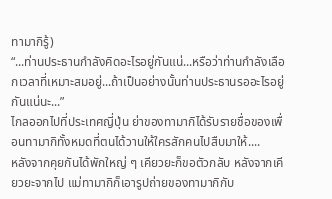ทามากิรู้)
“...ท่านประธานกำลังคิดอะไรอยู่กันแน่...หรือว่าท่านกำลังเลือกเวลาที่เหมาะสมอยู่...ถ้าเป็นอย่างนั้นท่านประธานรออะไรอยู่กันแน่นะ...”
ไกลออกไปที่ประเทศญี่ปุ่น ย่าของทามากิได้รับรายชื่อของเพื่อนทามากิทั้งหมดที่ตนได้วานให้ใครสักคนไปสืบมาให้....
หลังจากคุยกันได้พักใหญ่ ๆ เคียวยะก็ขอตัวกลับ หลังจากเคียวยะจากไป แม่ทามากิก็เอารูปถ่ายของทามากิกับ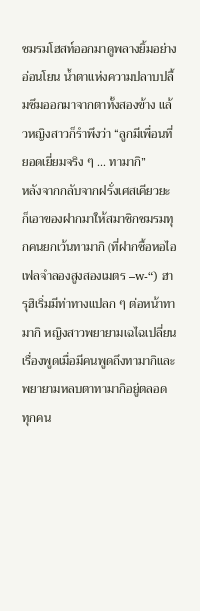ชมรมโฮสท์ออกมาดูพลางยิ้มอย่างอ่อนโยน น้ำตาแห่งความปลาบปลื้มซึมออกมาจากตาทั้งสองข้าง แล้วหญิงสาวก็รำพึงว่า “ลูกมีเพื่อนที่ยอดเยี่ยมจริง ๆ ... ทามากิ”
หลังจากกลับจากฝรั่งเศสเคียวยะก็เอาของฝากมาให้สมาชิกชมรมทุกคนยกเว้นทามากิ (ที่ฝากซื้อหอไอเฟลจำลองสูงสองเมตร –w-“) ฮารุฮิเริ่มมีท่าทางแปลก ๆ ต่อหน้าทามากิ หญิงสาวพยายามเฉไฉเปลี่ยนเรื่องพูดเมื่อมีคนพูดถึงทามากิและพยายามหลบตาทามากิอยู่ตลอด ทุกคน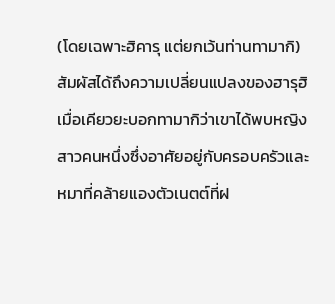(โดยเฉพาะฮิคารุ แต่ยกเว้นท่านทามากิ) สัมผัสได้ถึงความเปลี่ยนแปลงของฮารุฮิ
เมื่อเคียวยะบอกทามากิว่าเขาได้พบหญิงสาวคนหนึ่งซึ่งอาศัยอยู่กับครอบครัวและหมาที่คล้ายแองตัวเนตต์ที่ฝ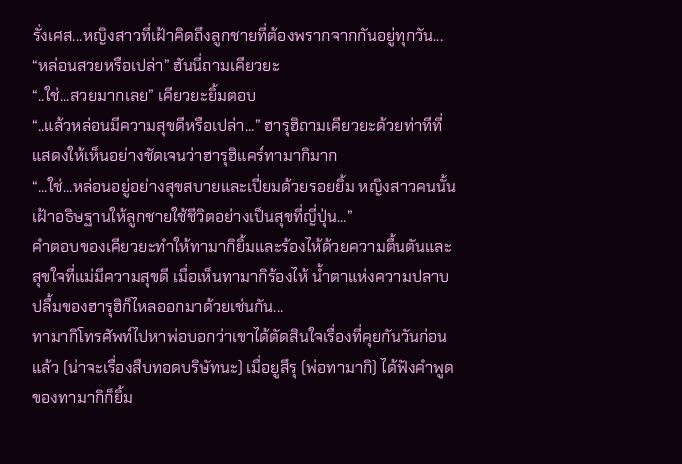รั่งเศส...หญิงสาวที่เฝ้าคิดถึงลูกชายที่ต้องพรากจากกันอยู่ทุกวัน...
“หล่อนสวยหรือเปล่า” ฮันนี่ถามเคียวยะ
“..ใช่...สวยมากเลย” เคียวยะยิ้มตอบ
“..แล้วหล่อนมีความสุขดีหรือเปล่า...” ฮารุฮิถามเคียวยะด้วยท่าทีที่แสดงให้เห็นอย่างชัดเจนว่าฮารุฮิแคร์ทามากิมาก
“...ใช่...หล่อนอยู่อย่างสุขสบายและเปี่ยมด้วยรอยยิ้ม หญิงสาวคนนั้นเฝ้าอธิษฐานให้ลูกชายใช้ชีวิตอย่างเป็นสุขที่ญี่ปุ่น...”
คำตอบของเคียวยะทำให้ทามากิยิ้มและร้องไห้ด้วยความตื้นตันและสุขใจที่แม่มีความสุขดี เมื่อเห็นทามากิร้องไห้ น้ำตาแห่งความปลาบปลื้มของฮารุฮิก็ไหลออกมาด้วยเช่นกัน...
ทามากิโทรศัพท์ไปหาพ่อบอกว่าเขาได้ตัดสินใจเรื่องที่คุยกันวันก่อนแล้ว (น่าจะเรื่องสืบทอดบริษัทนะ) เมื่อยูสึรุ (พ่อทามากิ) ได้ฟังคำพูดของทามากิก็ยิ้ม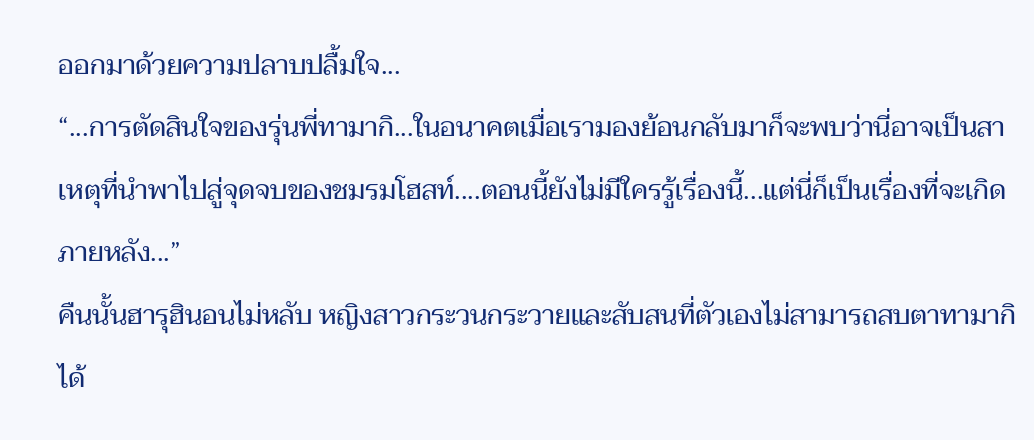ออกมาด้วยความปลาบปลื้มใจ...
“...การตัดสินใจของรุ่นพี่ทามากิ...ในอนาคตเมื่อเรามองย้อนกลับมาก็จะพบว่านี่อาจเป็นสาเหตุที่นำพาไปสู่จุดจบของชมรมโฮสท์....ตอนนี้ยังไม่มีใครรู้เรื่องนี้...แต่นี่ก็เป็นเรื่องที่จะเกิดภายหลัง...”
คืนนั้นฮารุฮินอนไม่หลับ หญิงสาวกระวนกระวายและสับสนที่ตัวเองไม่สามารถสบตาทามากิได้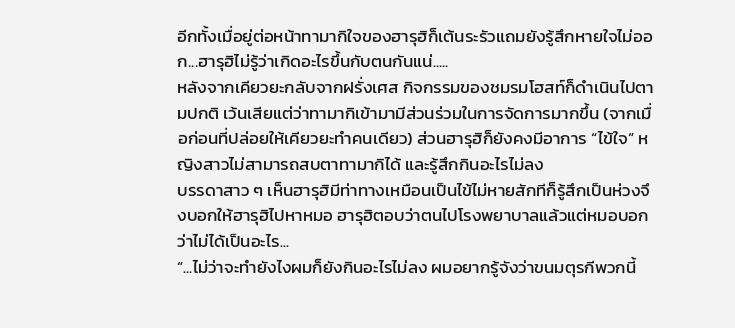อีกทั้งเมื่อยู่ต่อหน้าทามากิใจของฮารุฮิก็เต้นระรัวแถมยังรู้สึกหายใจไม่ออก...ฮารุฮิไม่รู้ว่าเกิดอะไรขึ้นกับตนกันแน่.....
หลังจากเคียวยะกลับจากฝรั่งเศส กิจกรรมของชมรมโฮสท์ก็ดำเนินไปตามปกติ เว้นเสียแต่ว่าทามากิเข้ามามีส่วนร่วมในการจัดการมากขึ้น (จากเมื่อก่อนที่ปล่อยให้เคียวยะทำคนเดียว) ส่วนฮารุฮิก็ยังคงมีอาการ “ไข้ใจ” หญิงสาวไม่สามารถสบตาทามากิได้ และรู้สึกกินอะไรไม่ลง
บรรดาสาว ๆ เห็นฮารุฮิมีท่าทางเหมือนเป็นไข้ไม่หายสักทีก็รู้สึกเป็นห่วงจึงบอกให้ฮารุฮิไปหาหมอ ฮารุฮิตอบว่าตนไปโรงพยาบาลแล้วแต่หมอบอกว่าไม่ได้เป็นอะไร...
“...ไม่ว่าจะทำยังไงผมก็ยังกินอะไรไม่ลง ผมอยากรู้จังว่าขนมตุรกีพวกนี้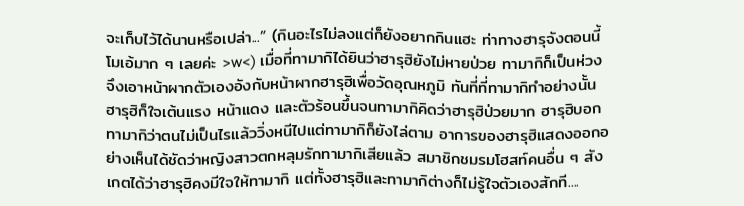จะเก็บไว้ได้นานหรือเปล่า...” (กินอะไรไม่ลงแต่ก็ยังอยากกินแฮะ ท่าทางฮารุจังตอนนี้โมเอ้มาก ๆ เลยค่ะ >w<) เมื่อที่ทามากิได้ยินว่าฮารุฮิยังไม่หายป่วย ทามากิก็เป็นห่วงจึงเอาหน้าผากตัวเองอังกับหน้าผากฮารุฮิเพื่อวัดอุณหภูมิ ทันที่ที่ทามากิทำอย่างนั้นฮารุฮิก็ใจเต้นแรง หน้าแดง และตัวร้อนขึ้นจนทามากิคิดว่าฮารุฮิป่วยมาก ฮารุฮิบอกทามากิว่าตนไม่เป็นไรแล้ววิ่งหนีไปแต่ทามากิก็ยังไล่ตาม อาการของฮารุฮิแสดงออกอย่างเห็นได้ชัดว่าหญิงสาวตกหลุมรักทามากิเสียแล้ว สมาชิกชมรมโฮสท์คนอื่น ๆ สังเกตได้ว่าฮารุฮิคงมีใจให้ทามากิ แต่ทั้งฮารุฮิและทามากิต่างก็ไม่รู้ใจตัวเองสักที....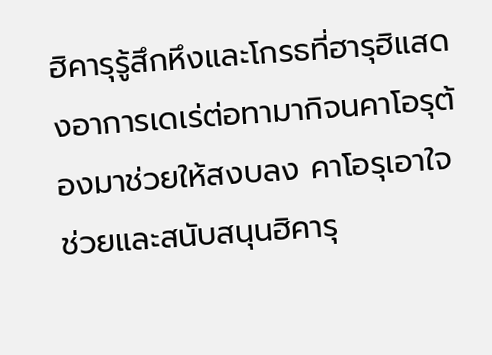ฮิคารุรู้สึกหึงและโกรธที่ฮารุฮิแสดงอาการเดเร่ต่อทามากิจนคาโอรุต้องมาช่วยให้สงบลง คาโอรุเอาใจช่วยและสนับสนุนฮิคารุ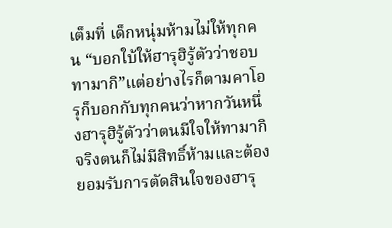เต็มที่ เด็กหนุ่มห้ามไม่ให้ทุกคน “บอกใบ้ให้ฮารุฮิรู้ตัวว่าชอบทามากิ”แต่อย่างไรก็ตามคาโอรุก็บอกกับทุกคนว่าหากวันหนึ่งฮารุฮิรู้ตัวว่าตนมีใจให้ทามากิจริงตนก็ไม่มีสิทธิ์ห้ามและต้องยอมรับการตัดสินใจของฮารุ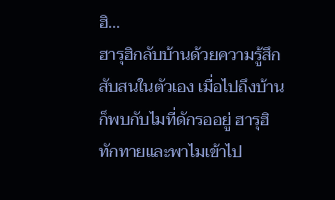ฮิ...
ฮารุฮิกลับบ้านด้วยความรู้สึกสับสนในตัวเอง เมื่อไปถึงบ้านก็พบกับไมที่ดักรออยู่ ฮารุฮิทักทายและพาไมเข้าไป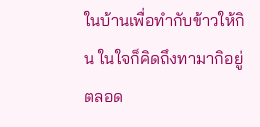ในบ้านเพื่อทำกับข้าวให้กิน ในใจก็คิดถึงทามากิอยู่ตลอด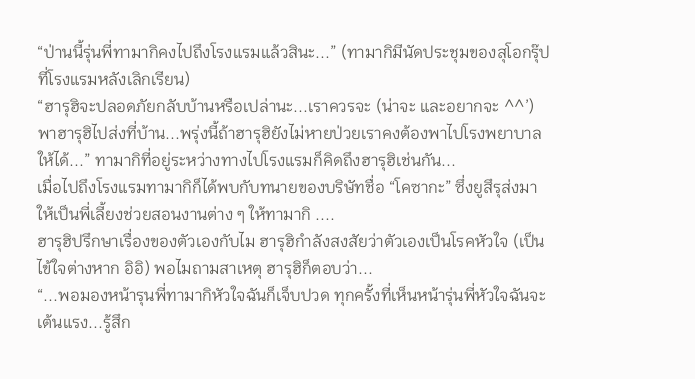“ป่านนี้รุ่นพี่ทามากิคงไปถึงโรงแรมแล้วสินะ...” (ทามากิมีนัดประชุมของสุโอกรุ๊ปที่โรงแรมหลังเลิกเรียน)
“ฮารุฮิจะปลอดภัยกลับบ้านหรือเปล่านะ...เราควรจะ (น่าจะ และอยากจะ ^^’) พาฮารุฮิไปส่งที่บ้าน...พรุ่งนี้ถ้าฮารุฮิยังไม่หายป่วยเราคงต้องพาไปโรงพยาบาลให้ได้...” ทามากิที่อยู่ระหว่างทางไปโรงแรมก็คิดถึงฮารุฮิเช่นกัน...
เมื่อไปถึงโรงแรมทามากิก็ได้พบกับทนายของบริษัทชื่อ “โคซากะ” ซึ่งยูสึรุส่งมาให้เป็นพี่เลี้ยงช่วยสอนงานต่าง ๆ ให้ทามากิ ....
ฮารุฮิปรึกษาเรื่องของตัวเองกับไม ฮารุฮิกำลังสงสัยว่าตัวเองเป็นโรคหัวใจ (เป็นไข้ใจต่างหาก อิอิ) พอไมถามสาเหตุ ฮารุฮิก็ตอบว่า...
“...พอมองหน้ารุนพี่ทามากิหัวใจฉันก็เจ็บปวด ทุกครั้งที่เห็นหน้ารุ่นพี่หัวใจฉันจะเต้นแรง...รู้สึก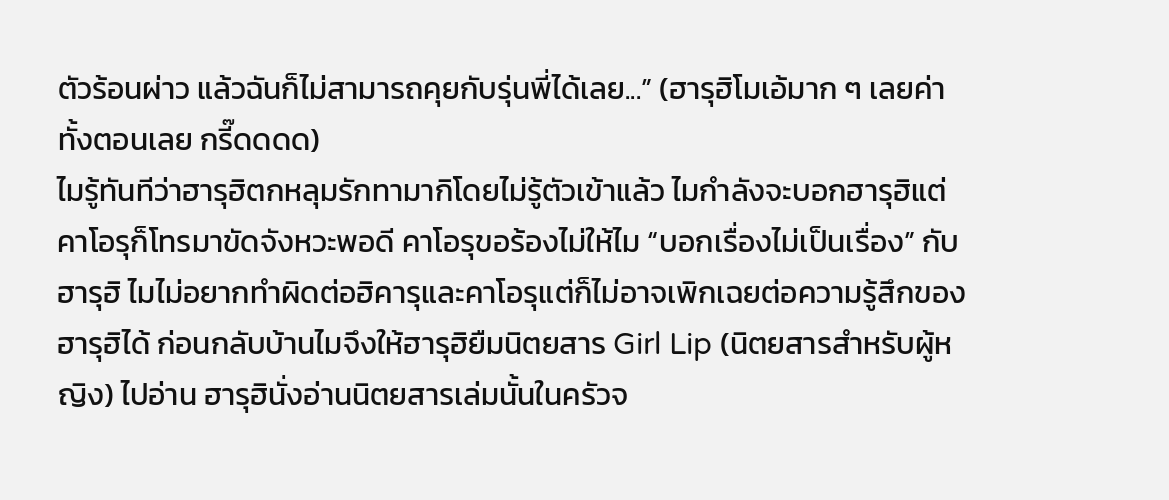ตัวร้อนผ่าว แล้วฉันก็ไม่สามารถคุยกับรุ่นพี่ได้เลย...” (ฮารุฮิโมเอ้มาก ๆ เลยค่า ทั้งตอนเลย กรี๊ดดดด)
ไมรู้ทันทีว่าฮารุฮิตกหลุมรักทามากิโดยไม่รู้ตัวเข้าแล้ว ไมกำลังจะบอกฮารุฮิแต่คาโอรุก็โทรมาขัดจังหวะพอดี คาโอรุขอร้องไม่ให้ไม “บอกเรื่องไม่เป็นเรื่อง” กับฮารุฮิ ไมไม่อยากทำผิดต่อฮิคารุและคาโอรุแต่ก็ไม่อาจเพิกเฉยต่อความรู้สึกของฮารุฮิได้ ก่อนกลับบ้านไมจึงให้ฮารุฮิยืมนิตยสาร Girl Lip (นิตยสารสำหรับผู้หญิง) ไปอ่าน ฮารุฮินั่งอ่านนิตยสารเล่มนั้นในครัวจ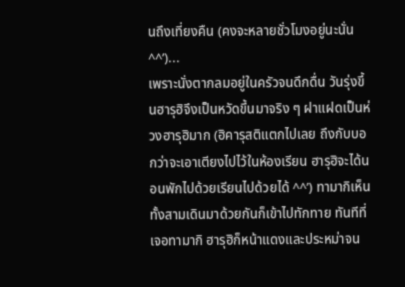นถึงเที่ยงคืน (คงจะหลายชั่วโมงอยู่นะนั่น ^^’)...
เพราะนั่งตากลมอยู่ในครัวจนดึกดื่น วันรุ่งขึ้นฮารุฮิจึงเป็นหวัดขึ้นมาจริง ๆ ฝาแฝดเป็นห่วงฮารุฮิมาก (ฮิคารุสติแตกไปเลย ถึงกับบอกว่าจะเอาเตียงไปไว้ในห้องเรียน ฮารุฮิจะได้นอนพักไปด้วยเรียนไปด้วยได้ ^^’) ทามากิเห็นทั้งสามเดินมาด้วยกันก็เข้าไปทักทาย ทันทีที่เจอทามากิ ฮารุฮิก็หน้าแดงและประหม่าจน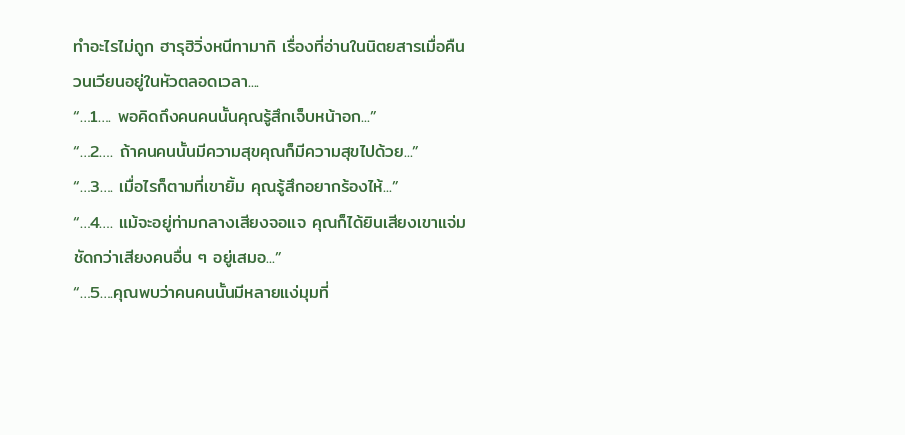ทำอะไรไม่ถูก ฮารุฮิวิ่งหนีทามากิ เรื่องที่อ่านในนิตยสารเมื่อคืนวนเวียนอยู่ในหัวตลอดเวลา....
“…1…. พอคิดถึงคนคนนั้นคุณรู้สึกเจ็บหน้าอก...”
“…2…. ถ้าคนคนนั้นมีความสุขคุณก็มีความสุขไปด้วย...”
“…3…. เมื่อไรก็ตามที่เขายิ้ม คุณรู้สึกอยากร้องไห้...”
“…4…. แม้จะอยู่ท่ามกลางเสียงจอแจ คุณก็ได้ยินเสียงเขาแจ่มชัดกว่าเสียงคนอื่น ๆ อยู่เสมอ...”
“…5….คุณพบว่าคนคนนั้นมีหลายแง่มุมที่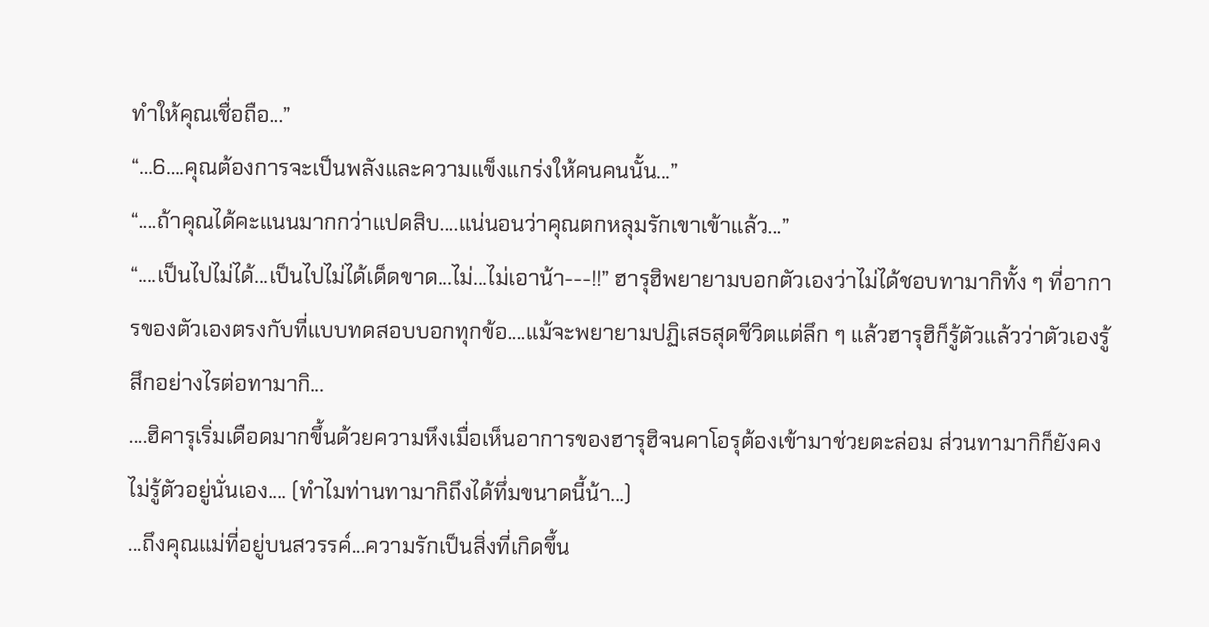ทำให้คุณเชื่อถือ...”
“…6….คุณต้องการจะเป็นพลังและความแข็งแกร่งให้คนคนนั้น...”
“....ถ้าคุณได้คะแนนมากกว่าแปดสิบ....แน่นอนว่าคุณตกหลุมรักเขาเข้าแล้ว...”
“....เป็นไปไม่ได้...เป็นไปไม่ได้เด็ดขาด...ไม่...ไม่เอาน้า---!!” ฮารุฮิพยายามบอกตัวเองว่าไม่ได้ชอบทามากิทั้ง ๆ ที่อาการของตัวเองตรงกับที่แบบทดสอบบอกทุกข้อ....แม้จะพยายามปฏิเสธสุดชีวิตแต่ลึก ๆ แล้วฮารุฮิก็รู้ตัวแล้วว่าตัวเองรู้สึกอย่างไรต่อทามากิ...
....ฮิคารุเริ่มเดือดมากขึ้นด้วยความหึงเมื่อเห็นอาการของฮารุฮิจนคาโอรุต้องเข้ามาช่วยตะล่อม ส่วนทามากิก็ยังคงไม่รู้ตัวอยู่นั่นเอง.... (ทำไมท่านทามากิถึงได้ทึ่มขนาดนี้น้า...)
...ถึงคุณแม่ที่อยู่บนสวรรค์...ความรักเป็นสิ่งที่เกิดขึ้น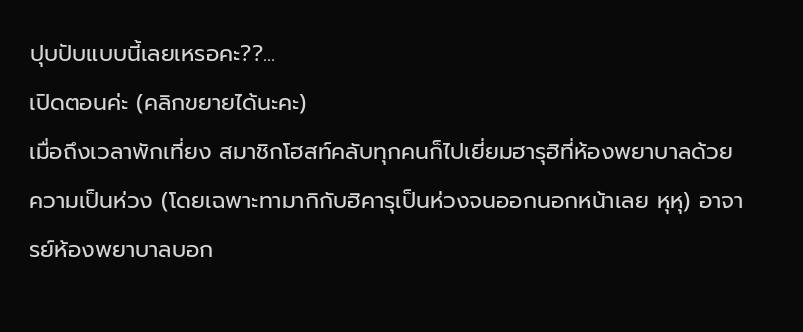ปุบปับแบบนี้เลยเหรอคะ??...
เปิดตอนค่ะ (คลิกขยายได้นะคะ)
เมื่อถึงเวลาพักเที่ยง สมาชิกโฮสท์คลับทุกคนก็ไปเยี่ยมฮารุฮิที่ห้องพยาบาลด้วยความเป็นห่วง (โดยเฉพาะทามากิกับฮิคารุเป็นห่วงจนออกนอกหน้าเลย หุหุ) อาจารย์ห้องพยาบาลบอก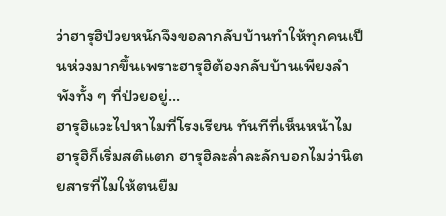ว่าฮารุฮิป่วยหนักจึงขอลากลับบ้านทำให้ทุกคนเป็นห่วงมากขึ้นเพราะฮารุฮิต้องกลับบ้านเพียงลำพังทั้ง ๆ ที่ป่วยอยู่...
ฮารุฮิแวะไปหาไมที่โรงเรียน ทันทีที่เห็นหน้าไม ฮารุฮิก็เริ่มสติแตก ฮารุฮิละล่ำละลักบอกไมว่านิตยสารที่ไมให้ตนยืม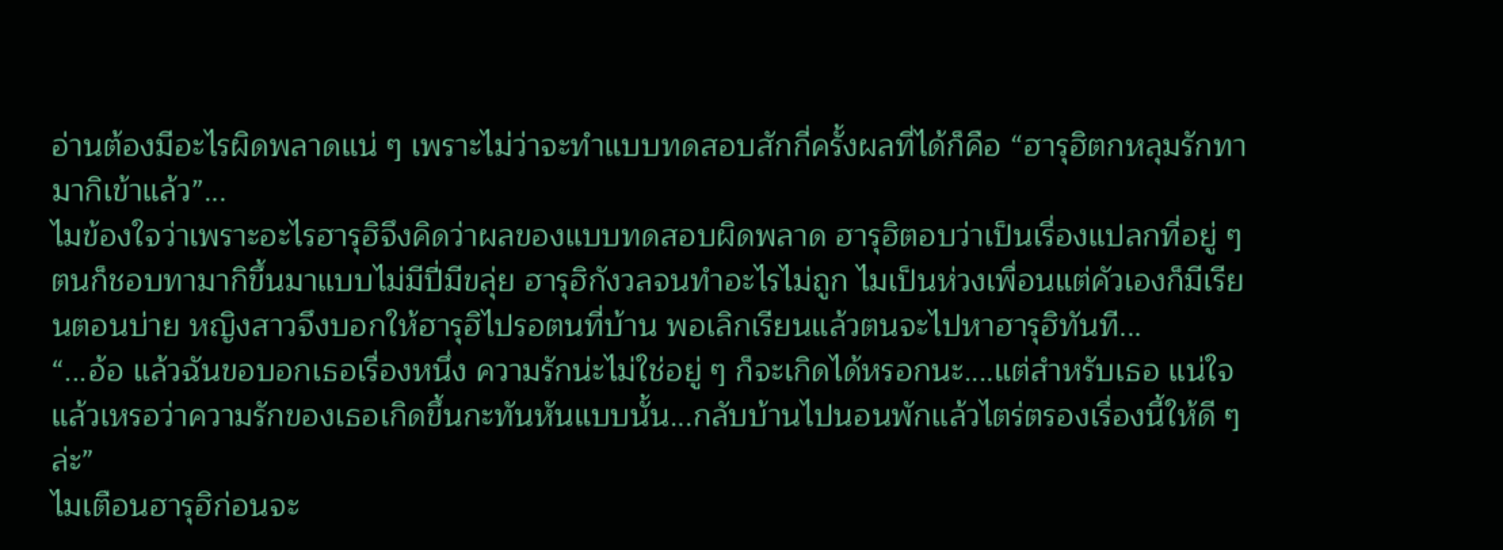อ่านต้องมีอะไรผิดพลาดแน่ ๆ เพราะไม่ว่าจะทำแบบทดสอบสักกี่ครั้งผลที่ได้ก็คือ “ฮารุฮิตกหลุมรักทามากิเข้าแล้ว”...
ไมข้องใจว่าเพราะอะไรฮารุฮิจึงคิดว่าผลของแบบทดสอบผิดพลาด ฮารุฮิตอบว่าเป็นเรื่องแปลกที่อยู่ ๆ ตนก็ชอบทามากิขึ้นมาแบบไม่มีปี่มีขลุ่ย ฮารุฮิกังวลจนทำอะไรไม่ถูก ไมเป็นห่วงเพื่อนแต่คัวเองก็มีเรียนตอนบ่าย หญิงสาวจึงบอกให้ฮารุฮิไปรอตนที่บ้าน พอเลิกเรียนแล้วตนจะไปหาฮารุฮิทันที...
“...อ้อ แล้วฉันขอบอกเธอเรื่องหนึ่ง ความรักน่ะไม่ใช่อยู่ ๆ ก็จะเกิดได้หรอกนะ....แต่สำหรับเธอ แน่ใจแล้วเหรอว่าความรักของเธอเกิดขึ้นกะทันหันแบบนั้น...กลับบ้านไปนอนพักแล้วไตร่ตรองเรื่องนี้ให้ดี ๆ ล่ะ”
ไมเตือนฮารุฮิก่อนจะ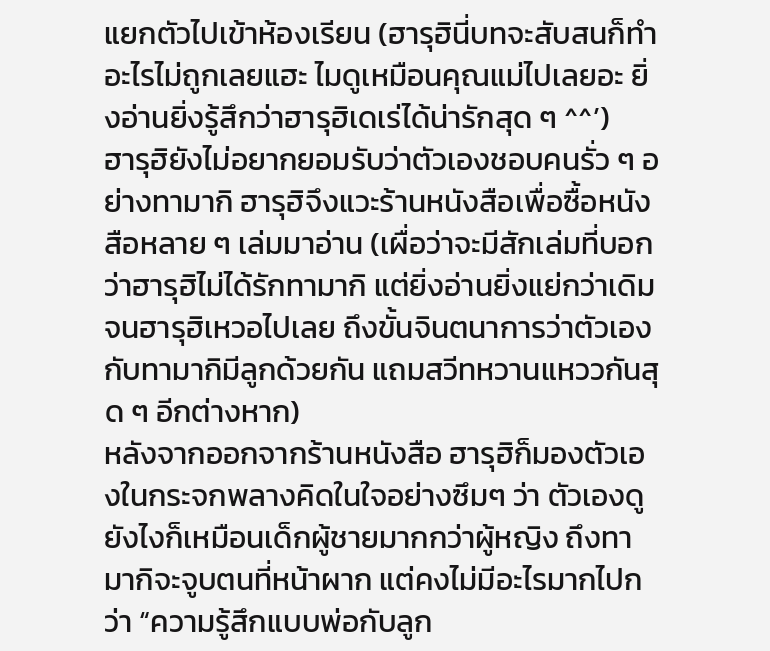แยกตัวไปเข้าห้องเรียน (ฮารุฮินี่บทจะสับสนก็ทำอะไรไม่ถูกเลยแฮะ ไมดูเหมือนคุณแม่ไปเลยอะ ยิ่งอ่านยิ่งรู้สึกว่าฮารุฮิเดเร่ได้น่ารักสุด ๆ ^^’)
ฮารุฮิยังไม่อยากยอมรับว่าตัวเองชอบคนรั่ว ๆ อย่างทามากิ ฮารุฮิจึงแวะร้านหนังสือเพื่อซื้อหนังสือหลาย ๆ เล่มมาอ่าน (เผื่อว่าจะมีสักเล่มที่บอกว่าฮารุฮิไม่ได้รักทามากิ แต่ยิ่งอ่านยิ่งแย่กว่าเดิมจนฮารุฮิเหวอไปเลย ถึงขั้นจินตนาการว่าตัวเองกับทามากิมีลูกด้วยกัน แถมสวีทหวานแหววกันสุด ๆ อีกต่างหาก)
หลังจากออกจากร้านหนังสือ ฮารุฮิก็มองตัวเองในกระจกพลางคิดในใจอย่างซึมๆ ว่า ตัวเองดูยังไงก็เหมือนเด็กผู้ชายมากกว่าผู้หญิง ถึงทามากิจะจูบตนที่หน้าผาก แต่คงไม่มีอะไรมากไปกว่า “ความรู้สึกแบบพ่อกับลูก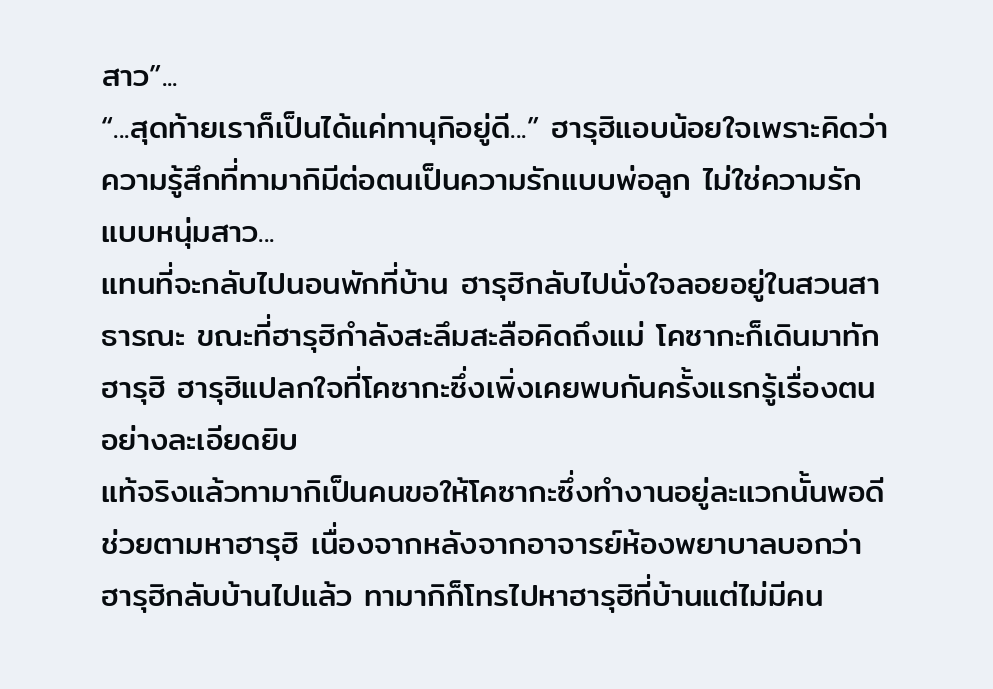สาว”...
“...สุดท้ายเราก็เป็นได้แค่ทานุกิอยู่ดี...” ฮารุฮิแอบน้อยใจเพราะคิดว่าความรู้สึกที่ทามากิมีต่อตนเป็นความรักแบบพ่อลูก ไม่ใช่ความรักแบบหนุ่มสาว...
แทนที่จะกลับไปนอนพักที่บ้าน ฮารุฮิกลับไปนั่งใจลอยอยู่ในสวนสาธารณะ ขณะที่ฮารุฮิกำลังสะลึมสะลือคิดถึงแม่ โคซากะก็เดินมาทักฮารุฮิ ฮารุฮิแปลกใจที่โคซากะซึ่งเพิ่งเคยพบกันครั้งแรกรู้เรื่องตนอย่างละเอียดยิบ
แท้จริงแล้วทามากิเป็นคนขอให้โคซากะซึ่งทำงานอยู่ละแวกนั้นพอดีช่วยตามหาฮารุฮิ เนื่องจากหลังจากอาจารย์ห้องพยาบาลบอกว่าฮารุฮิกลับบ้านไปแล้ว ทามากิก็โทรไปหาฮารุฮิที่บ้านแต่ไม่มีคน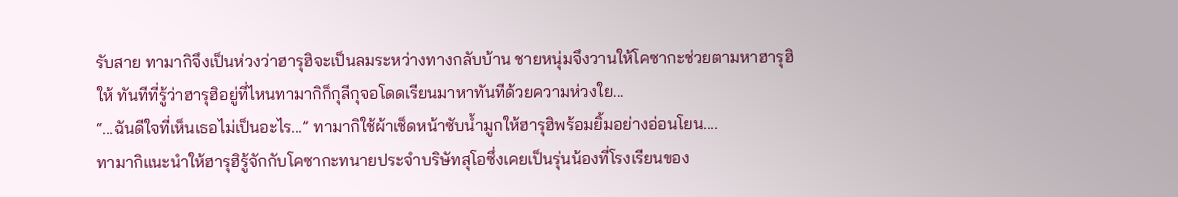รับสาย ทามากิจึงเป็นห่วงว่าฮารุฮิจะเป็นลมระหว่างทางกลับบ้าน ชายหนุ่มจึงวานให้โคซากะช่วยตามหาฮารุฮิให้ ทันทีที่รู้ว่าฮารุฮิอยู่ที่ไหนทามากิก็กุลีกุจอโดดเรียนมาหาทันทีด้วยความห่วงใย...
“...ฉันดีใจที่เห็นเธอไม่เป็นอะไร...” ทามากิใช้ผ้าเช็ดหน้าซับน้ำมูกให้ฮารุฮิพร้อมยิ้มอย่างอ่อนโยน....
ทามากิแนะนำให้ฮารุฮิรู้จักกับโคซากะทนายประจำบริษัทสุโอซึ่งเคยเป็นรุ่นน้องที่โรงเรียนของ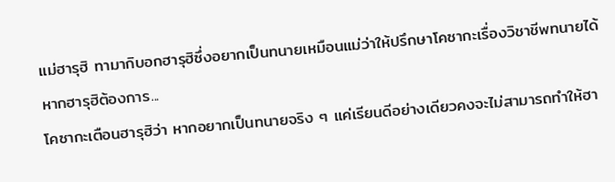แม่ฮารุฮิ ทามากิบอกฮารุฮิซึ่งอยากเป็นทนายเหมือนแม่ว่าให้ปรึกษาโคซากะเรื่องวิชาชีพทนายได้หากฮารุฮิต้องการ...
โคซากะเตือนฮารุฮิว่า หากอยากเป็นทนายจริง ๆ แค่เรียนดีอย่างเดียวคงจะไม่สามารถทำให้ฮา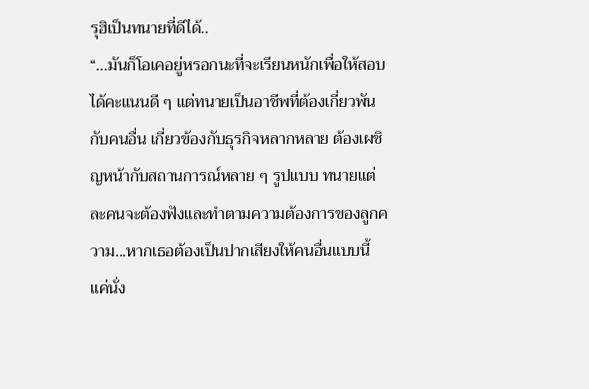รุฮิเป็นทนายที่ดีได้..
“...มันก็โอเคอยู่หรอกนะที่จะเรียนหนักเพื่อให้สอบได้คะแนนดี ๆ แต่ทนายเป็นอาชีพที่ต้องเกี่ยวพันกับคนอื่น เกี่ยวข้องกับธุรกิจหลากหลาย ต้องเผชิญหน้ากับสถานการณ์หลาย ๆ รูปแบบ ทนายแต่ละคนจะต้องฟังและทำตามความต้องการของลูกความ...หากเธอต้องเป็นปากเสียงให้คนอื่นแบบนี้ แค่นั่ง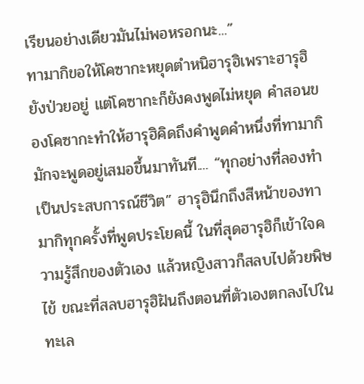เรียนอย่างเดียวมันไม่พอหรอกนะ...”
ทามากิขอให้โคซากะหยุดตำหนิฮารุฮิเพราะฮารุฮิยังป่วยอยู่ แต่โคซากะก็ยังคงพูดไม่หยุด คำสอนของโคซากะทำให้ฮารุฮิคิดถึงคำพูดคำหนึ่งที่ทามากิมักจะพูดอยู่เสมอขึ้นมาทันที.... “ทุกอย่างที่ลองทำเป็นประสบการณ์ชีวิต” ฮารุฮินึกถึงสีหน้าของทามากิทุกครั้งที่พูดประโยคนี้ ในที่สุดฮารุฮิก็เข้าใจความรู้สึกของตัวเอง แล้วหญิงสาวก็สลบไปด้วยพิษไข้ ขณะที่สลบฮารุฮิฝันถึงตอนที่ตัวเองตกลงไปในทะเล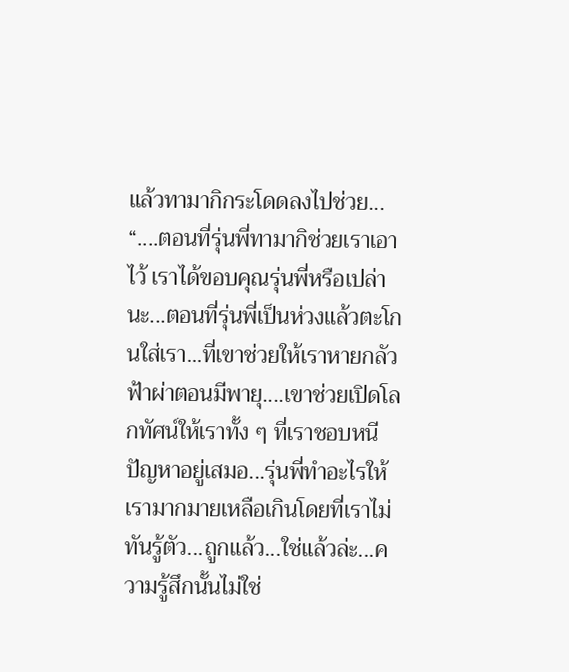แล้วทามากิกระโดดลงไปช่วย...
“....ตอนที่รุ่นพี่ทามากิช่วยเราเอาไว้ เราได้ขอบคุณรุ่นพี่หรือเปล่านะ...ตอนที่รุ่นพี่เป็นห่วงแล้วตะโกนใส่เรา...ที่เขาช่วยให้เราหายกลัวฟ้าผ่าตอนมีพายุ....เขาช่วยเปิดโลกทัศน์ให้เราทั้ง ๆ ที่เราชอบหนีปัญหาอยู่เสมอ...รุ่นพี่ทำอะไรให้เรามากมายเหลือเกินโดยที่เราไม่ทันรู้ตัว...ถูกแล้ว...ใช่แล้วล่ะ...ความรู้สึกนั้นไม่ใช่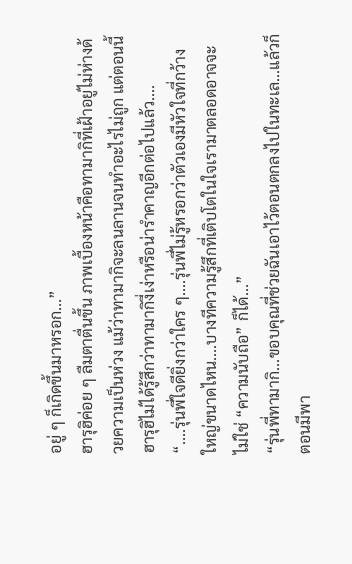อยู่ ๆ ก็เกิดขึ้นมาหรอก...”
ฮารุฮิค่อย ๆ ลืมตาตื่นขึ้น ภาพเบื้องหน้าคือทามากิที่เฝ้าอยู่ไม่ห่างด้วยความเป็นห่วง แม้ว่าทามากิจะลนลานจนทำอะไรไม่ถูก แต่ตอนนี้ฮารุฮิไม่ได้รู้สึกว่าทามากิงี่เง่าหรือน่ารำคาญอีกต่อไปแล้ว....
“....รุ่นพี่ใจดียิ่งกว่าใคร ๆ....รุ่นพี่ไม่รู้หรอกว่าตัวเองมีหัวใจที่กว้างใหญ่ขนาดไหน....บางทีความรู้สึกที่เติบโตในใจเรามาตลอดอาจจะไม่ใช่ “ความนับถือ” ก็ได้...”
“รุ่นพี่ทามากิ...ขอบคุณที่ช่วยฉันเอาไว้ตอนตกลงไปในทะเล...แล้วก็ตอนมีพา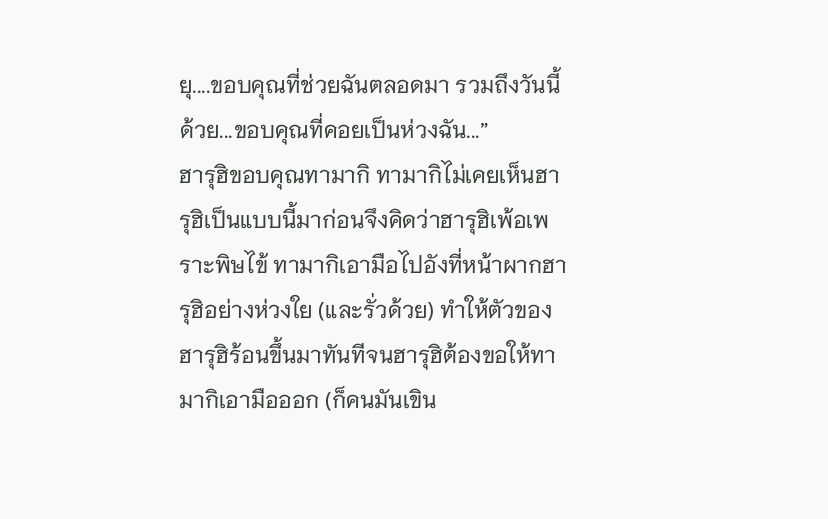ยุ....ขอบคุณที่ช่วยฉันตลอดมา รวมถึงวันนี้ด้วย...ขอบคุณที่คอยเป็นห่วงฉัน...”
ฮารุฮิขอบคุณทามากิ ทามากิไม่เคยเห็นฮารุฮิเป็นแบบนี้มาก่อนจึงคิดว่าฮารุฮิเพ้อเพราะพิษไข้ ทามากิเอามือไปอังที่หน้าผากฮารุฮิอย่างห่วงใย (และรั่วด้วย) ทำให้ตัวของฮารุฮิร้อนขึ้นมาทันทีจนฮารุฮิต้องขอให้ทามากิเอามือออก (ก็คนมันเขิน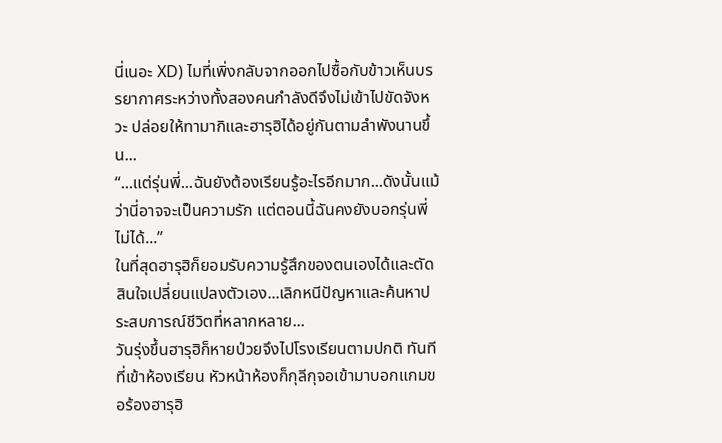นี่เนอะ XD) ไมที่เพิ่งกลับจากออกไปซื้อกับข้าวเห็นบรรยากาศระหว่างทั้งสองคนกำลังดีจึงไม่เข้าไปขัดจังหวะ ปล่อยให้ทามากิและฮารุฮิได้อยู่กันตามลำพังนานขึ้น...
“...แต่รุ่นพี่...ฉันยังต้องเรียนรู้อะไรอีกมาก...ดังนั้นแม้ว่านี่อาจจะเป็นความรัก แต่ตอนนี้ฉันคงยังบอกรุ่นพี่ไม่ได้...”
ในที่สุดฮารุฮิก็ยอมรับความรู้สึกของตนเองได้และตัดสินใจเปลี่ยนแปลงตัวเอง...เลิกหนีปัญหาและค้นหาประสบการณ์ชีวิตที่หลากหลาย...
วันรุ่งขึ้นฮารุฮิก็หายป่วยจึงไปโรงเรียนตามปกติ ทันทีที่เข้าห้องเรียน หัวหน้าห้องก็กุลีกุจอเข้ามาบอกแกมขอร้องฮารุฮิ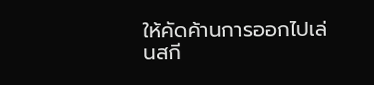ให้คัดค้านการออกไปเล่นสกี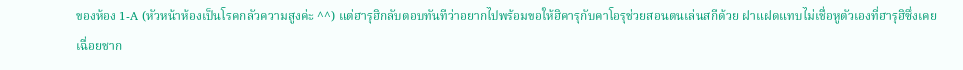ของห้อง 1-A (หัวหน้าห้องเป็นโรคกลัวความสูงค่ะ ^^) แต่ฮารุฮิกลับตอบทันทีว่าอยากไปพร้อมขอให้ฮิคารุกับคาโอรุช่วยสอนตนเล่นสกีด้วย ฝาแฝดแทบไม่เชื่อหูตัวเองที่ฮารุฮิซึ่งเคยเฉื่อยชาก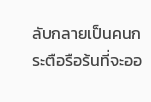ลับกลายเป็นคนกระตือรือร้นที่จะออ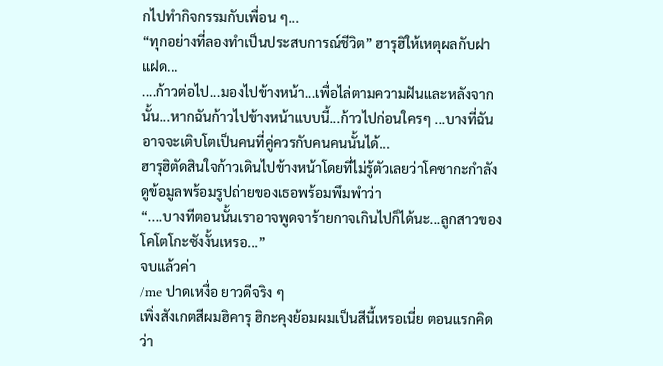กไปทำกิจกรรมกับเพื่อน ๆ...
“ทุกอย่างที่ลองทำเป็นประสบการณ์ชีวิต” ฮารุฮิให้เหตุผลกับฝาแฝด...
....ก้าวต่อไป...มองไปข้างหน้า...เพื่อไล่ตามความฝันและหลังจากนั้น...หากฉันก้าวไปข้างหน้าแบบนี้...ก้าวไปก่อนใครๆ ...บางที่ฉันอาจจะเติบโตเป็นคนที่คู่ควรกับคนคนนั้นได้...
ฮารุฮิตัดสินใจก้าวเดินไปข้างหน้าโดยที่ไม่รู้ตัวเลยว่าโคซากะกำลังดูข้อมูลพร้อมรูปถ่ายของเธอพร้อมพึมพำว่า
“....บางทีตอนนั้นเราอาจพูดจาร้ายกาจเกินไปก็ได้นะ...ลูกสาวของโคโตโกะซังงั้นเหรอ...”
จบแล้วค่า
/me ปาดเหงื่อ ยาวดีจริง ๆ
เพิ่งสังเกตสีผมฮิคารุ ฮิกะคุงย้อมผมเป็นสีนี้เหรอเนี่ย ตอนแรกคิดว่า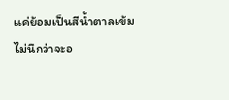แค่ย้อมเป็นสีน้ำตาลเข้ม ไม่นึกว่าจะอ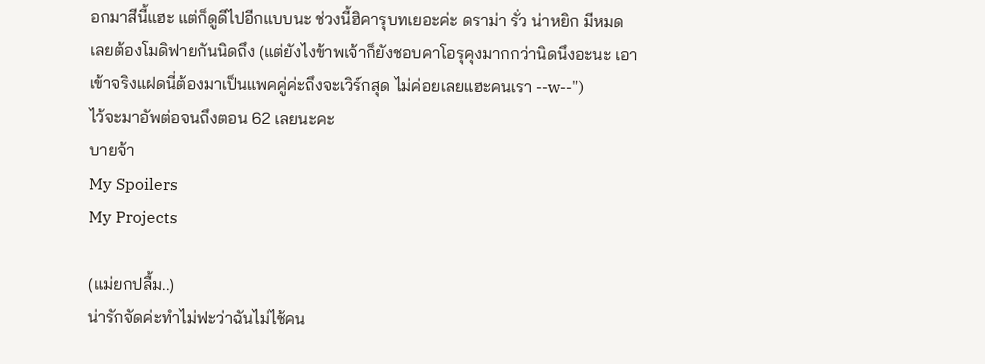อกมาสีนี้แฮะ แต่ก็ดูดีไปอีกแบบนะ ช่วงนี้ฮิคารุบทเยอะค่ะ ดราม่า รั่ว น่าหยิก มีหมด เลยต้องโมดิฟายกันนิดถึง (แต่ยังไงข้าพเจ้าก็ยังชอบคาโอรุคุงมากกว่านิดนึงอะนะ เอาเข้าจริงแฝดนี่ต้องมาเป็นแพคคู่ค่ะถึงจะเวิร์กสุด ไม่ค่อยเลยแฮะคนเรา --w--")
ไว้จะมาอัพต่อจนถึงตอน 62 เลยนะคะ
บายจ้า
My Spoilers
My Projects

(แม่ยกปลื้ม..)
น่ารักจัดค่ะทำไม่ฟะว่าฉันไม่ไช้คน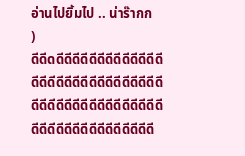อ่านไปยิ้มไป .. น่าร๊ากก
)
ดีดีดดีดีดีดีดีดีดีดีดีดีดีดีดีดีดีดีดีดีดีดีดีดีดีดีดีดีดีดีดีดีดีดีดีดีดีดีดีดีดีดีดีดีดีดีดีดีดีดีดีดีดีดีดีดีดีดีดีดีดีดี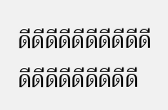ดีดีดีดีดีดีดีดีดีดีดีดีดีดีดีดีดีดีดี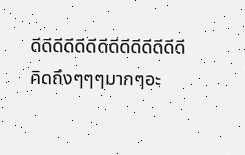ดีดีดีดีดีดีดีดีดีดีดีดีดีดี
คิดถึงๆๆๆมากๆอะ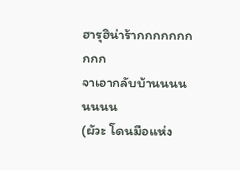ฮารุฮิน่าร้ากกกกกกกกกก
จาเอากลับบ้านนนนนนนน
(ผัวะ โดนมือแห่ง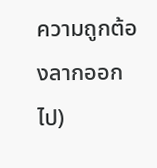ความถูกต้องลากออกไป)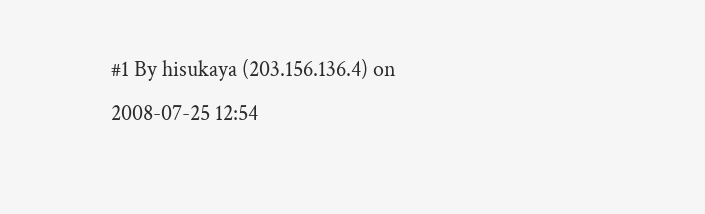#1 By hisukaya (203.156.136.4) on 2008-07-25 12:54